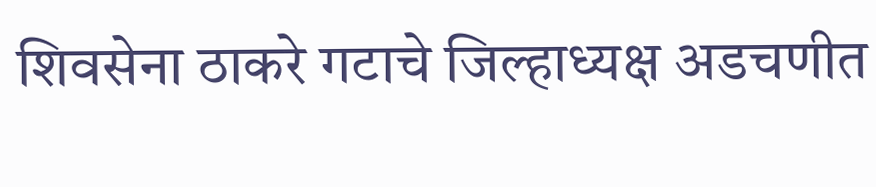शिवसेना ठाकरे गटाचे जिल्हाध्यक्ष अडचणीत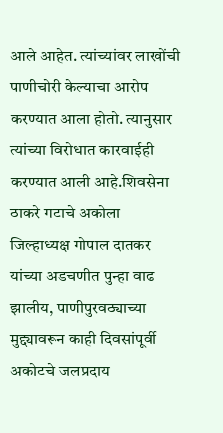आले आहेत. त्यांच्यांवर लाखोंची पाणीचोरी केल्याचा आरोप करण्यात आला होतो. त्यानुसार त्यांच्या विरोधात कारवाईही करण्यात आली आहे.शिवसेना ठाकरे गटाचे अकोला जिल्हाध्यक्ष गोपाल दातकर यांच्या अडचणीत पुन्हा वाढ झालीय, पाणीपुरवठ्याच्या मुद्द्यावरून काही दिवसांपूर्वी अकोटचे जलप्रदाय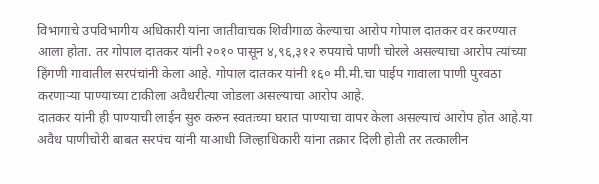विभागाचे उपविभागीय अधिकारी यांना जातीवाचक शिवीगाळ केल्याचा आरोप गोपाल दातकर वर करण्यात आला होता. तर गोपाल दातकर यांनी २०१० पासून ४,९६,३१२ रुपयाचे पाणी चोरले असल्याचा आरोप त्यांच्या हिंगणी गावातील सरपंचांनी केला आहे. गोपाल दातकर यांनी १६० मी.मी.चा पाईप गावाला पाणी पुरवठा करणाऱ्या पाण्याच्या टाकीला अवैधरीत्या जोडला असल्याचा आरोप आहे.
दातकर यांनी ही पाण्याची लाईन सुरु करुन स्वतःच्या घरात पाण्याचा वापर केला असल्याचं आरोप होत आहे.या अवैध पाणीचोरी बाबत सरपंच यांनी याआधी जिल्हाधिकारी यांना तक्रार दिली होती तर तत्कालीन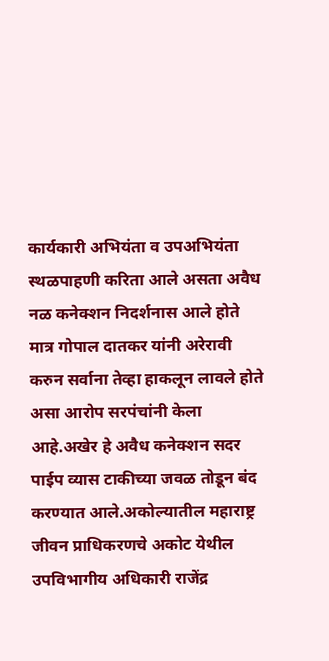कार्यकारी अभियंता व उपअभियंता स्थळपाहणी करिता आले असता अवैध नळ कनेक्शन निदर्शनास आले होते मात्र गोपाल दातकर यांनी अरेरावी करुन सर्वाना तेव्हा हाकलून लावले होते असा आरोप सरपंचांनी केला आहे.अखेर हे अवैध कनेक्शन सदर पाईप व्यास टाकीच्या जवळ तोडून बंद करण्यात आले.अकोल्यातील महाराष्ट्र जीवन प्राधिकरणचे अकोट येथील उपविभागीय अधिकारी राजेंद्र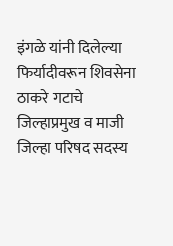इंगळे यांनी दिलेल्या फिर्यादीवरून शिवसेना ठाकरे गटाचे जिल्हाप्रमुख व माजी जिल्हा परिषद सदस्य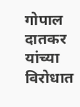गोपाल दातकर यांच्या विरोधात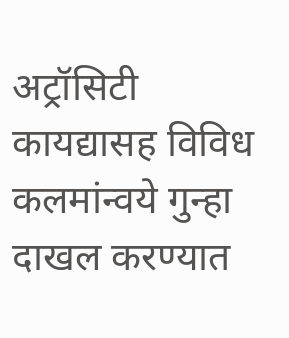अट्रॉसिटी कायद्यासह विविध कलमांन्वये गुन्हा दाखल करण्यात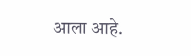आला आहे.